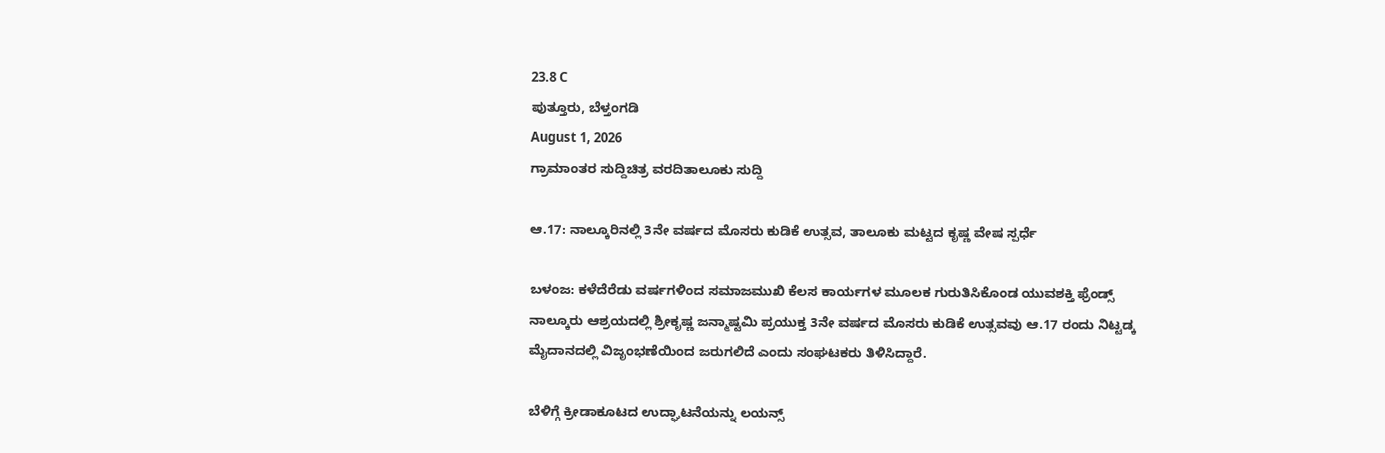23.8 C
ಪುತ್ತೂರು, ಬೆಳ್ತಂಗಡಿ
August 1, 2026
ಗ್ರಾಮಾಂತರ ಸುದ್ದಿಚಿತ್ರ ವರದಿತಾಲೂಕು ಸುದ್ದಿ

ಆ.17: ನಾಲ್ಕೂರಿನಲ್ಲಿ 3ನೇ ವರ್ಷದ ಮೊಸರು ಕುಡಿಕೆ ಉತ್ಸವ, ತಾಲೂಕು ಮಟ್ಟದ ಕೃಷ್ಣ ವೇಷ ಸ್ಪರ್ಧೆ

ಬಳಂಜ: ಕಳೆದೆರೆಡು ವರ್ಷಗಳಿಂದ ಸಮಾಜಮುಖಿ ಕೆಲಸ ಕಾರ್ಯಗಳ‌ ಮೂಲಕ ಗುರುತಿಸಿಕೊಂಡ ಯುವಶಕ್ತಿ ಫ್ರೆಂಡ್ಸ್‌ ನಾಲ್ಕೂರು ಆಶ್ರಯದಲ್ಲಿ ಶ್ರೀಕೃಷ್ಣ ಜನ್ಮಾಷ್ಟಮಿ ಪ್ರಯುಕ್ತ 3ನೇ ವರ್ಷದ ಮೊಸರು ಕುಡಿಕೆ ಉತ್ಸವವು ಆ.17 ರಂದು ನಿಟ್ಟಡ್ಕ ಮೈದಾನದಲ್ಲಿ ವಿಜೃಂಭಣೆಯಿಂದ ಜರುಗಲಿದೆ‌ ಎಂದು ಸಂಘಟಕರು ತಿಳಿಸಿದ್ದಾರೆ.

ಬೆಳಿಗ್ಗೆ ಕ್ರೀಡಾಕೂಟದ ಉದ್ಘಾಟನೆಯನ್ನು ಲಯನ್ಸ್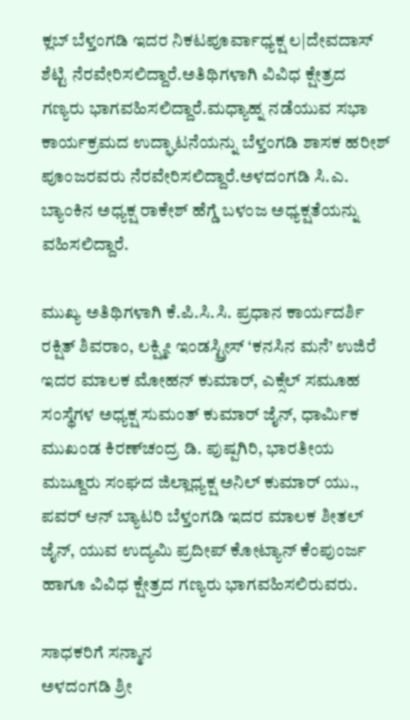ಕ್ಲಬ್ ಬೆಳ್ತಂಗಡಿ ಇದರ ನಿಕಟಪೂರ್ವಾಧ್ಯಕ್ಷ ಲ|ದೇವದಾಸ್ ಶೆಟ್ಟಿ ನೆರವೇರಿಸಲಿದ್ದಾರೆ.ಅತಿಥಿಗಳಾಗಿ ವಿವಿಧ ಕ್ಷೇತ್ರದ ಗಣ್ಯರು ಭಾಗವಹಿಸಲಿದ್ದಾರೆ.ಮಧ್ಯಾಹ್ನ ನಡೆಯುವ ಸಭಾ ಕಾರ್ಯಕ್ರಮದ ಉದ್ಘಾಟನೆಯನ್ನು ಬೆಳ್ತಂಗಡಿ ಶಾಸಕ ಹರೀಶ್ ಪೂಂಜರವರು ನೆರವೇರಿಸಲಿದ್ದಾರೆ.ಅಳದಂಗಡಿ ಸಿ.ಎ. ಬ್ಯಾಂಕಿನ ಅಧ್ಯಕ್ಷ ರಾಕೇಶ್ ಹೆಗ್ಡೆ ಬಳಂಜ ಅಧ್ಯಕ್ಷತೆಯನ್ನು ವಹಿಸಲಿದ್ದಾರೆ.

ಮುಖ್ಯ ಅತಿಥಿಗಳಾಗಿ ಕೆ.ಪಿ.ಸಿ.ಸಿ. ಪ್ರಧಾನ ಕಾರ್ಯದರ್ಶಿ ರಕ್ಷಿತ್ ಶಿವರಾಂ, ಲಕ್ಷ್ಮೀ ಇಂಡಸ್ಟ್ರೀಸ್ ‘ಕನಸಿನ ಮನೆ’ ಉಜಿರೆ ಇದರ ಮಾಲಕ ಮೋಹನ್ ಕುಮಾ‌ರ್, ಎಕ್ಸೆಲ್ ಸಮೂಹ ಸಂಸ್ಥೆಗಳ ಅಧ್ಯಕ್ಷ ಸುಮಂತ್ ಕುಮಾರ್ ಜೈನ್, ಧಾರ್ಮಿಕ ಮುಖಂಡ ಕಿರಣ್‌ಚಂದ್ರ ಡಿ. ಪುಷ್ಪಗಿರಿ, ಭಾರತೀಯ ಮಜ್ದೂರು ಸಂಘದ ಜಿಲ್ಲಾಧ್ಯಕ್ಷ ಅನಿಲ್ ಕುಮಾರ್ ಯು., ಪವರ್ ಆನ್ ಬ್ಯಾಟರಿ ಬೆಳ್ತಂಗಡಿ ಇದರ ಮಾಲಕ ಶೀತಲ್ ಜೈನ್, ಯುವ ಉದ್ಯಮಿ ಪ್ರದೀಪ್ ಕೋಟ್ಯಾನ್ ಕೆಂಪುಂರ್ಜ ಹಾಗೂ ವಿವಿಧ ಕ್ಷೇತ್ರದ ಗಣ್ಯರು ಭಾಗವಹಿಸಲಿರುವರು.

ಸಾಧಕರಿಗೆ ಸನ್ಮಾನ
ಅಳದಂಗಡಿ ಶ್ರೀ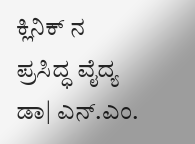ಕ್ಲಿನಿಕ್ ನ ಪ್ರಸಿದ್ಧ ವೈದ್ಯ ಡಾ| ಎನ್.ಎಂ.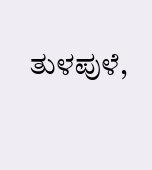ತುಳಪುಳೆ,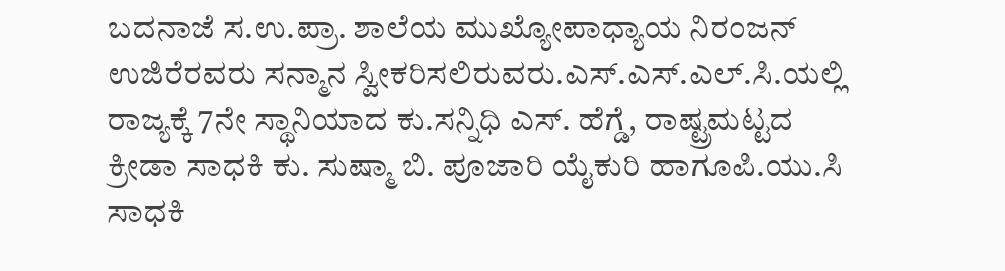ಬದನಾಜೆ ಸ.ಉ.ಪ್ರಾ. ಶಾಲೆಯ ಮುಖ್ಯೋಪಾಧ್ಯಾಯ ನಿರಂಜನ್ ಉಜಿರೆರವರು ಸನ್ಮಾನ ಸ್ವೀಕರಿಸಲಿರುವರು.ಎಸ್.ಎಸ್.ಎಲ್.ಸಿ.ಯಲ್ಲಿ ರಾಜ್ಯಕ್ಕೆ 7ನೇ ಸ್ಥಾನಿಯಾದ ಕು.ಸನ್ನಿಧಿ ಎಸ್. ಹೆಗ್ಡೆ, ರಾಷ್ಟ್ರಮಟ್ಟದ ಕ್ರೀಡಾ ಸಾಧಕಿ ಕು. ಸುಷ್ಮಾ ಬಿ. ಪೂಜಾರಿ ಯೈಕುರಿ ಹಾಗೂಪಿ.ಯು.ಸಿ ಸಾಧಕಿ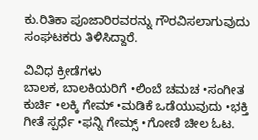ಕು.ರಿತಿಕಾ ಪೂಜಾರಿರವರನ್ನು ಗೌರವಿಸಲಾಗುವುದು ಸಂಘಟಕರು ತಿಳಿಸಿದ್ದಾರೆ.

ವಿವಿಧ ಕ್ರೀಡೆಗಳು
ಬಾಲಕ, ಬಾಲಕಿಯರಿಗೆ •ಲಿಂಬೆ ಚಮಚ •ಸಂಗೀತ ಕುರ್ಚಿ •ಲಕ್ಕಿ ಗೇಮ್ •ಮಡಿಕೆ ಒಡೆಯುವುದು •ಭಕ್ತಿ ಗೀತೆ ಸ್ಪರ್ಧೆ •ಫನ್ನಿ ಗೇಮ್ಸ್ •ಗೋಣಿ ಚೀಲ ಓಟ.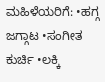ಮಹಿಳೆಯರಿಗೆ: •ಹಗ್ಗ ಜಗ್ಗಾಟ •ಸಂಗೀತ ಕುರ್ಚಿ •ಲಕ್ಕಿ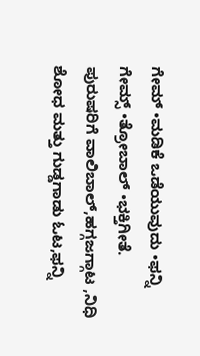ಗೇಮ್ •ಮಡಿಕೆ ಒಡೆಯುವುದು •ಫನ್ನಿ ಗೇಮ್ಸ್ •ತ್ರೋಬಾಲ್ •ಭಕ್ತಿಗೀತೆ. ಪುರುಷರಿಗೆ ವಾಲಿಬಾಲ್,ಹಗ್ಗಜಗ್ಗಾಟ ,ನಿಧಿ ಶೋಧ ಮತ್ತು ಗುಡ್ಡಗಾಡು ಓಟ,ಫನ್ನಿ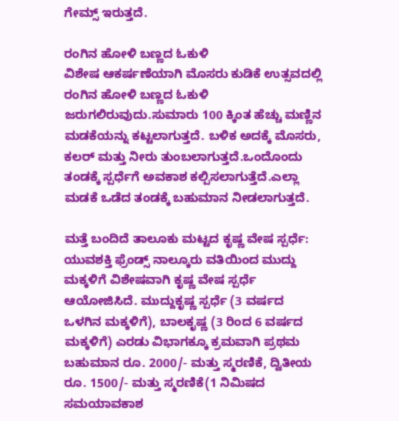ಗೇಮ್ಸ್ ಇರುತ್ತದೆ.

ರಂಗಿನ ಹೋಳಿ ಬಣ್ಣದ ಓಕುಳಿ
ವಿಶೇಷ ಆಕರ್ಷಣೆಯಾಗಿ ಮೊಸರು ಕುಡಿಕೆ ಉತ್ಸವದಲ್ಲಿ ರಂಗಿನ ಹೋಳಿ ಬಣ್ಣದ ಓಕುಳಿ ಜರುಗಲಿರುವುದು.ಸುಮಾರು 100 ಕ್ಕಿಂತ ಹೆಚ್ಚು ಮಣ್ಣಿನ ಮಡಕೆಯನ್ನು ಕಟ್ಟಲಾಗುತ್ತದೆ. ಬಳಿಕ ಅದಕ್ಕೆ ಮೊಸರು, ಕಲರ್ ಮತ್ತು ನೀರು ತುಂಬಲಾಗುತ್ತದೆ.ಒಂದೊಂದು ತಂಡಕ್ಕೆ ಸ್ಪರ್ಧೆಗೆ ಅವಕಾಶ ಕಲ್ಪಿಸಲಾಗುತ್ತೆದೆ.ಎಲ್ಲಾ ಮಡಕೆ ಒಡೆದ ತಂಡಕ್ಕೆ ಬಹುಮಾನ ನೀಡಲಾಗುತ್ತದೆ.

ಮತ್ತೆ ಬಂದಿದೆ ತಾಲೂಕು ಮಟ್ಟದ ಕೃಷ್ಣ ವೇಷ ಸ್ಪರ್ಧೆ:
ಯುವಶಕ್ತಿ ಫ್ರೆಂಡ್ಸ್ ನಾಲ್ಕೂರು ವತಿಯಿಂದ ಮುದ್ದು ಮಕ್ಕಳಿಗೆ ವಿಶೇಷವಾಗಿ ಕೃಷ್ಣ ವೇಷ ಸ್ಪರ್ಧೆ ಆಯೋಜಿಸಿದೆ. ಮುದ್ದುಕೃಷ್ಣ ಸ್ಪರ್ಧೆ (3 ವರ್ಷದ ಒಳಗಿನ ಮಕ್ಕಳಿಗೆ), ಬಾಲಕೃಷ್ಣ (3 ರಿಂದ 6 ವರ್ಷದ ಮಕ್ಕಳಿಗೆ) ಎರಡು ವಿಭಾಗಕ್ಕೂ ಕ್ರಮವಾಗಿ ಪ್ರಥಮ ಬಹುಮಾನ ರೂ. 2000/- ಮತ್ತು ಸ್ಮರಣಿಕೆ, ದ್ವಿತೀಯ ರೂ. 1500/- ಮತ್ತು ಸ್ಮರಣಿಕೆ(1 ನಿಮಿಷದ ಸಮಯಾವಕಾಶ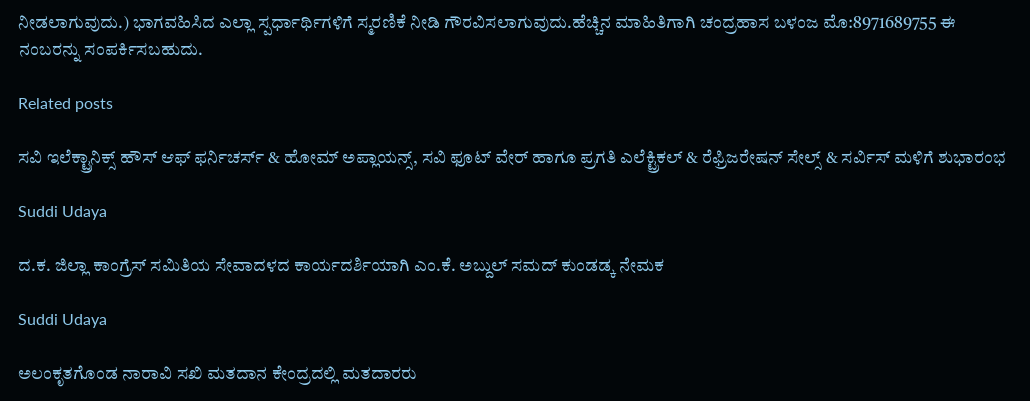ನೀಡಲಾಗುವುದು.) ಭಾಗವಹಿಸಿದ ಎಲ್ಲಾ ಸ್ಪರ್ಧಾರ್ಥಿಗಳಿಗೆ ಸ್ಮರಣಿಕೆ ನೀಡಿ ಗೌರವಿಸಲಾಗುವುದು.ಹೆಚ್ಚಿನ ಮಾಹಿತಿಗಾಗಿ ಚಂದ್ರಹಾಸ ಬಳಂಜ‌ ಮೊ:8971689755 ಈ ನಂಬರನ್ನು ಸಂಪರ್ಕಿಸಬಹುದು.

Related posts

ಸವಿ ಇಲೆಕ್ಟ್ರಾನಿಕ್ಸ್ ಹೌಸ್ ಆಫ್ ಫರ್ನಿಚರ್ಸ್ & ಹೋಮ್ ಅಪ್ಲಾಯನ್ಸ್, ಸವಿ ಫೂಟ್ ವೇರ್ ಹಾಗೂ ಪ್ರಗತಿ ಎಲೆಕ್ಟ್ರಿಕಲ್ & ರೆಫ್ರಿಜರೇಷನ್ ಸೇಲ್ಸ್ & ಸರ್ವಿಸ್ ಮಳಿಗೆ ಶುಭಾರಂಭ

Suddi Udaya

ದ.ಕ. ಜಿಲ್ಲಾ ಕಾಂಗ್ರೆಸ್ ಸಮಿತಿಯ ಸೇವಾದಳದ ಕಾರ್ಯದರ್ಶಿಯಾಗಿ ಎಂ.ಕೆ. ಅಬ್ದುಲ್ ಸಮದ್ ಕುಂಡಡ್ಕ ನೇಮಕ

Suddi Udaya

ಅಲಂಕೃತಗೊಂಡ ನಾರಾವಿ ಸಖಿ ಮತದಾನ ಕೇಂದ್ರದಲ್ಲಿ ಮತದಾರರು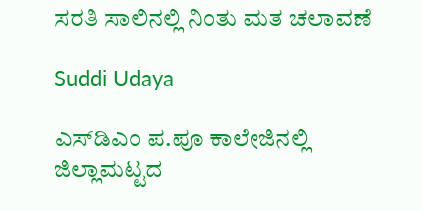ಸರತಿ ಸಾಲಿನಲ್ಲಿ ನಿಂತು ಮತ ಚಲಾವಣೆ

Suddi Udaya

ಎಸ್‌ಡಿಎಂ ಪ.ಪೂ ಕಾಲೇಜಿನಲ್ಲಿ ಜಿಲ್ಲಾಮಟ್ಟದ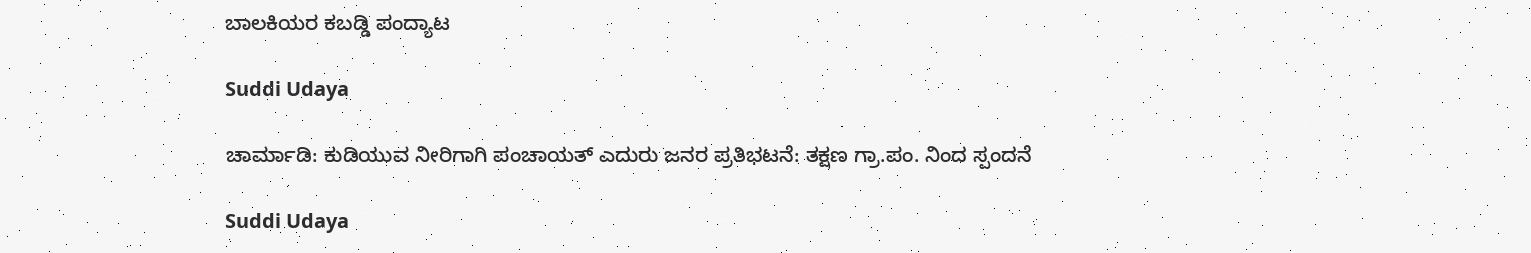ಬಾಲಕಿಯರ ಕಬಡ್ಡಿ ಪಂದ್ಯಾಟ

Suddi Udaya

ಚಾರ್ಮಾಡಿ: ಕುಡಿಯುವ ನೀರಿಗಾಗಿ ಪಂಚಾಯತ್ ಎದುರು ಜನರ ಪ್ರತಿಭಟನೆ: ತಕ್ಷಣ ಗ್ರಾ.ಪಂ. ನಿಂದ ಸ್ಪಂದನೆ

Suddi Udaya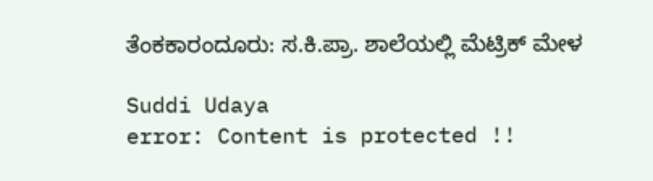ತೆಂಕಕಾರಂದೂರು: ಸ.ಕಿ.ಪ್ರಾ. ಶಾಲೆಯಲ್ಲಿ ಮೆಟ್ರಿಕ್ ಮೇಳ

Suddi Udaya
error: Content is protected !!